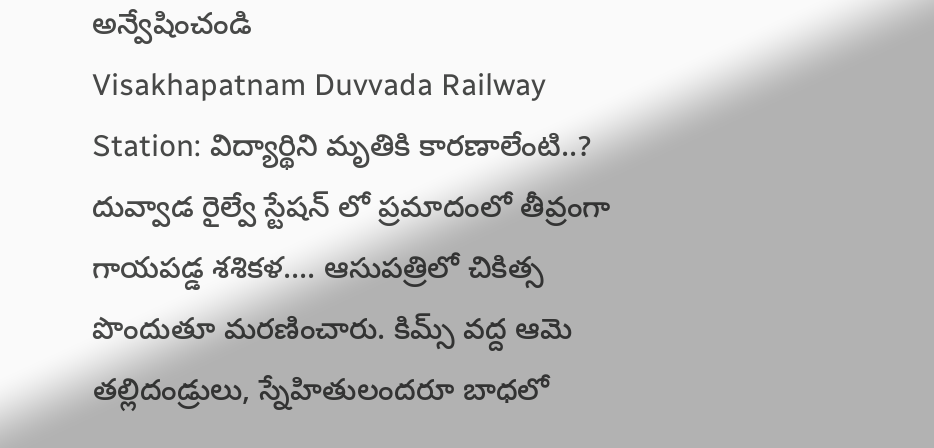అన్వేషించండి
Visakhapatnam Duvvada Railway Station: విద్యార్థిని మృతికి కారణాలేంటి..?
దువ్వాడ రైల్వే స్టేషన్ లో ప్రమాదంలో తీవ్రంగా గాయపడ్డ శశికళ.... ఆసుపత్రిలో చికిత్స పొందుతూ మరణించారు. కిమ్స్ వద్ద ఆమె తల్లిదండ్రులు, స్నేహితులందరూ బాధలో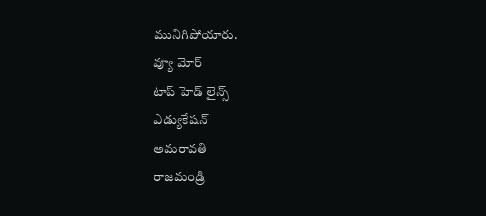మునిగిపోయారు.
వ్యూ మోర్
టాప్ హెడ్ లైన్స్
ఎడ్యుకేషన్
అమరావతి
రాజమండ్రి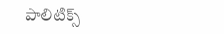పాలిటిక్స్